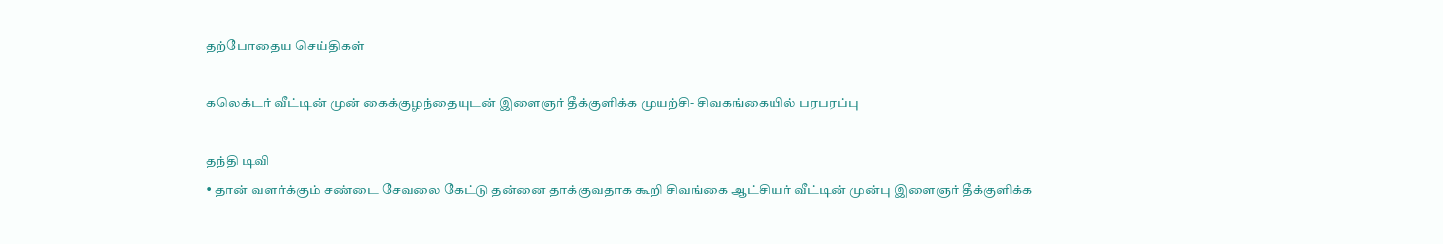தற்போதைய செய்திகள்

கலெக்டர் வீட்டின் முன் கைக்குழந்தையுடன் இளைஞர் தீக்குளிக்க முயற்சி- சிவகங்கையில் பரபரப்பு

தந்தி டிவி
• தான் வளர்க்கும் சண்டை சேவலை கேட்டு தன்னை தாக்குவதாக கூறி சிவங்கை ஆட்சியர் வீட்டின் முன்பு இளைஞர் தீக்குளிக்க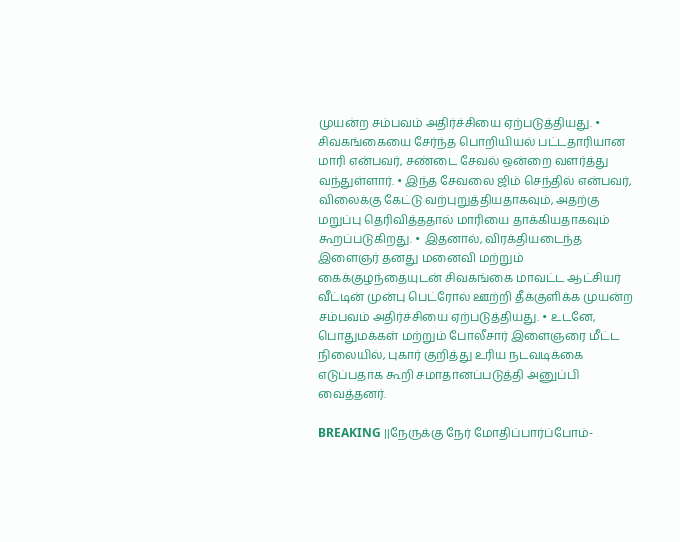முயன்ற சம்பவம் அதிர்ச்சியை ஏற்படுத்தியது. • சிவகங்கையை சேர்ந்த பொறியியல் பட்டதாரியான மாரி என்பவர், சண்டை சேவல் ஒன்றை வளர்த்து வந்துள்ளார். • இந்த சேவலை ஜிம் செந்தில் என்பவர், விலைக்கு கேட்டு வற்புறுத்தியதாகவும், அதற்கு மறுப்பு தெரிவித்ததால் மாரியை தாக்கியதாகவும் கூறப்படுகிறது. • இதனால், விரக்தியடைந்த இளைஞர் தனது மனைவி மற்றும் கைக்குழந்தையுடன் சிவகங்கை மாவட்ட ஆட்சியர் வீட்டின் முன்பு பெட்ரோல் ஊற்றி தீக்குளிக்க முயன்ற சம்பவம் அதிர்ச்சியை ஏற்படுத்தியது. • உடனே, பொதுமக்கள் மற்றும் போலீசார் இளைஞரை மீட்ட நிலையில், புகார் குறித்து உரிய நடவடிக்கை எடுப்பதாக கூறி சமாதானப்படுத்தி அனுப்பி வைத்தனர்.

BREAKING ||நேருக்கு நேர் மோதிப்பார்ப்போம்-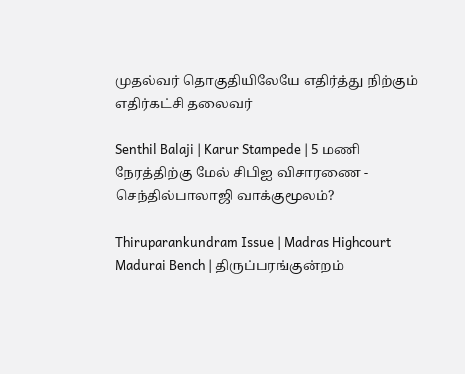முதல்வர் தொகுதியிலேயே எதிர்த்து நிற்கும் எதிர்கட்சி தலைவர்

Senthil Balaji | Karur Stampede | 5 மணி நேரத்திற்கு மேல் சிபிஐ விசாரணை - செந்தில்பாலாஜி வாக்குமூலம்?

Thiruparankundram Issue | Madras Highcourt Madurai Bench | திருப்பரங்குன்றம்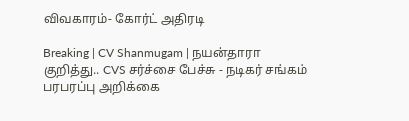விவகாரம்- கோர்ட் அதிரடி

Breaking | CV Shanmugam | நயன்தாரா குறித்து.. CVS சர்ச்சை பேச்சு - நடிகர் சங்கம் பரபரப்பு அறிக்கை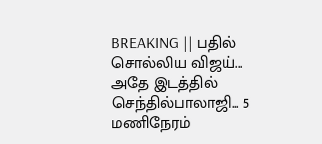BREAKING || பதில் சொல்லிய விஜய்... அதே இடத்தில் செந்தில்பாலாஜி... 5 மணிநேரம்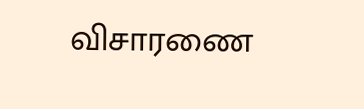விசாரணை